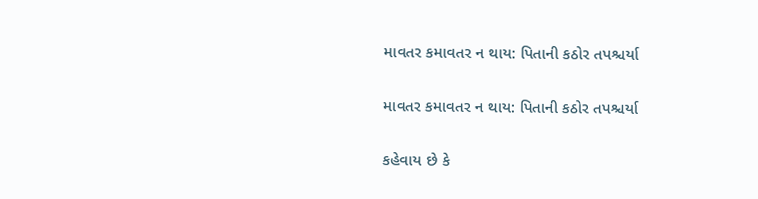માવતર કમાવતર ન થાય: પિતાની કઠોર તપશ્ચર્યા

માવતર કમાવતર ન થાય: પિતાની કઠોર તપશ્ચર્યા

કહેવાય છે કે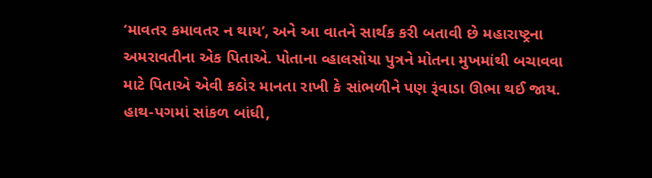‘માવતર કમાવતર ન થાય’, અને આ વાતને સાર્થક કરી બતાવી છે મહારાષ્ટ્રના અમરાવતીના એક પિતાએ. પોતાના વ્હાલસોયા પુત્રને મોતના મુખમાંથી બચાવવા માટે પિતાએ એવી કઠોર માનતા રાખી કે સાંભળીને પણ રૂંવાડા ઊભા થઈ જાય. હાથ-પગમાં સાંકળ બાંધી,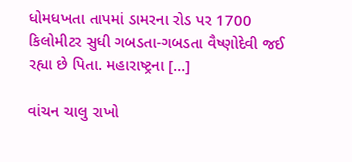ધોમધખતા તાપમાં ડામરના રોડ પર 1700 કિલોમીટર સુધી ગબડતા-ગબડતા વૈષ્ણોદેવી જઈ રહ્યા છે પિતા. મહારાષ્ટ્રના […]

વાંચન ચાલુ રાખો